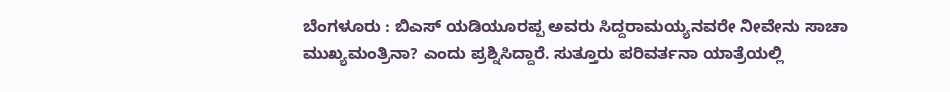ಬೆಂಗಳೂರು : ಬಿಎಸ್ ಯಡಿಯೂರಪ್ಪ ಅವರು ಸಿದ್ದರಾಮಯ್ಯನವರೇ ನೀವೇನು ಸಾಚಾ ಮುಖ್ಯಮಂತ್ರಿನಾ? ಎಂದು ಪ್ರಶ್ನಿಸಿದ್ದಾರೆ. ಸುತ್ತೂರು ಪರಿವರ್ತನಾ ಯಾತ್ರೆಯಲ್ಲಿ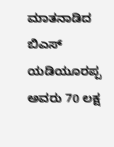ಮಾತನಾಡಿದ ಬಿಎಸ್ ಯಡಿಯೂರಪ್ಪ ಅವರು 70 ಲಕ್ಷ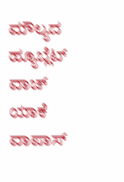ಮೌಲ್ಯದ ಹ್ಯೂಬ್ಲೆಟ್ ವಾಚ್ ಯಾಕೆ ವಾಪಾಸ್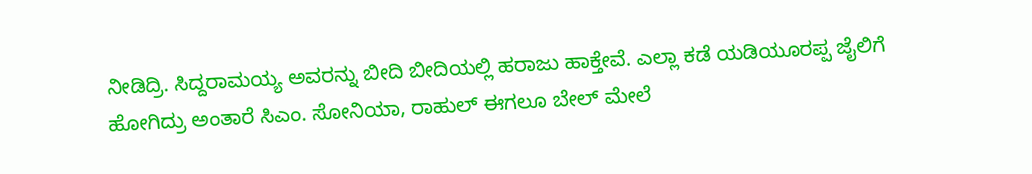ನೀಡಿದ್ರಿ. ಸಿದ್ದರಾಮಯ್ಯ ಅವರನ್ನು ಬೀದಿ ಬೀದಿಯಲ್ಲಿ ಹರಾಜು ಹಾಕ್ತೇವೆ. ಎಲ್ಲಾ ಕಡೆ ಯಡಿಯೂರಪ್ಪ ಜೈಲಿಗೆ ಹೋಗಿದ್ರು ಅಂತಾರೆ ಸಿಎಂ. ಸೋನಿಯಾ, ರಾಹುಲ್ ಈಗಲೂ ಬೇಲ್ ಮೇಲೆ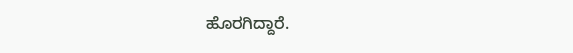ಹೊರಗಿದ್ದಾರೆ.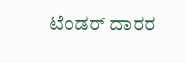ಟೆಂಡರ್ ದಾರರ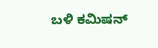ಬಳಿ ಕಮಿಷನ್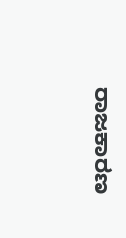ರಾಜಕಾರಣ